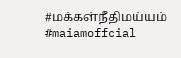#மக்கள்நீதிமய்யம் #maiamoffcial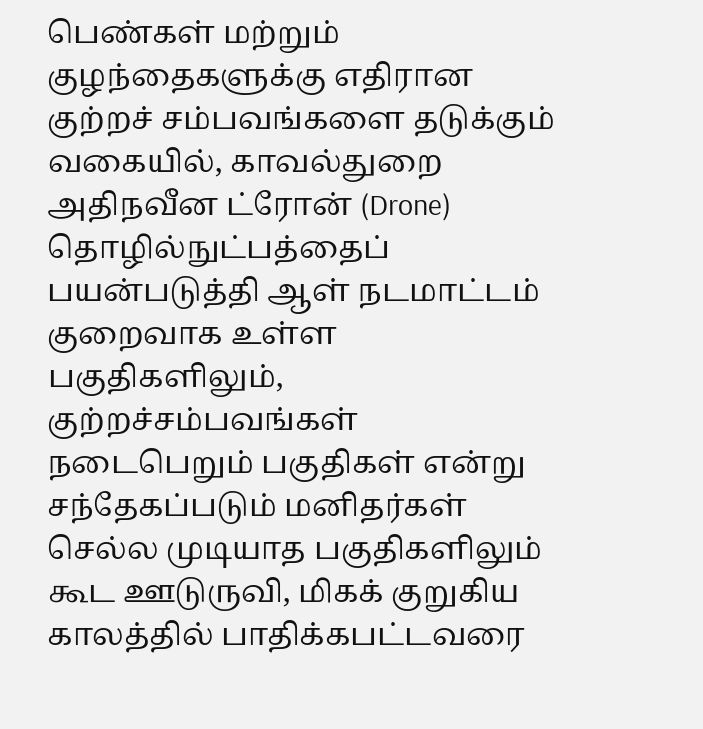பெண்கள் மற்றும் குழந்தைகளுக்கு எதிரான குற்றச் சம்பவங்களை தடுக்கும் வகையில், காவல்துறை அதிநவீன ட்ரோன் (Drone) தொழில்நுட்பத்தைப் பயன்படுத்தி ஆள் நடமாட்டம் குறைவாக உள்ள பகுதிகளிலும், குற்றச்சம்பவங்கள் நடைபெறும் பகுதிகள் என்று சந்தேகப்படும் மனிதர்கள் செல்ல முடியாத பகுதிகளிலும் கூட ஊடுருவி, மிகக் குறுகிய காலத்தில் பாதிக்கபட்டவரை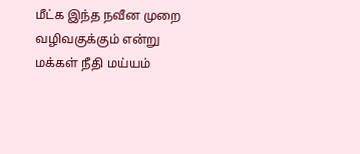மீட்க இந்த நவீன முறை வழிவகுக்கும் என்று மக்கள் நீதி மய்யம்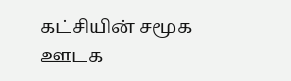கட்சியின் சமூக ஊடக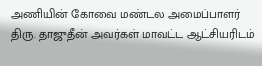அணியின் கோவை மண்டல அமைப்பாளர் திரு. தாஜுதீன் அவர்கள் மாவட்ட ஆட்சியரிடம்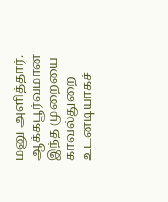மனு அளித்தார்.
ஆக்கபூர்வமான இந்த முறையை காவல்துறை உடனடியாகச்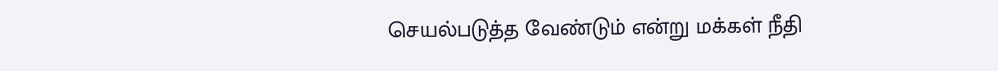செயல்படுத்த வேண்டும் என்று மக்கள் நீதி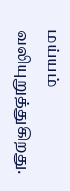மய்யம் வலியுறுத்துகிறது.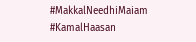#MakkalNeedhiMaiam
#KamalHaasan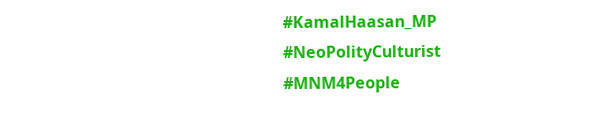#KamalHaasan_MP
#NeoPolityCulturist
#MNM4People